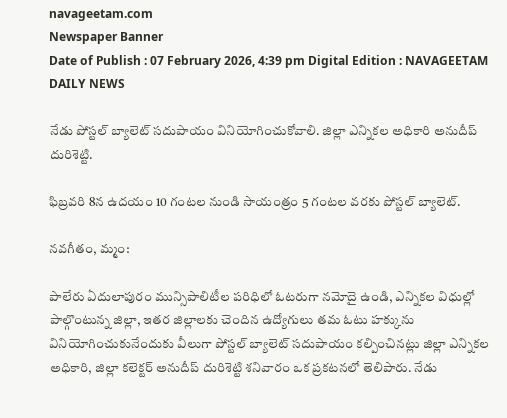navageetam.com
Newspaper Banner
Date of Publish : 07 February 2026, 4:39 pm Digital Edition : NAVAGEETAM DAILY NEWS

నేడు పోస్టల్ బ్యాలెట్ సదుపాయం వినియోగించుకోవాలి. జిల్లా ఎన్నికల అధికారి అనుదీప్ దురిశెట్టి.

ఫిబ్రవరి 8న ఉదయం 10 గంటల నుండి సాయంత్రం 5 గంటల వరకు పోస్టల్ బ్యాలెట్.

నవగీతం, మ్మం:

పాలేరు ఏదులాపురం మున్సిపాలిటీల పరిధిలో ఓటరుగా నమోదై ఉండి, ఎన్నికల విధుల్లో పాల్గొంటున్న జిల్లా, ఇతర జిల్లాలకు చెందిన ఉద్యోగులు తమ ఓటు హక్కును వినియోగించుకునేందుకు వీలుగా పోస్టల్ బ్యాలెట్ సదుపాయం కల్పించినట్లు జిల్లా ఎన్నికల అధికారి, జిల్లా కలెక్టర్ అనుదీప్ దురిశెట్టి శనివారం ఒక ప్రకటనలో తెలిపారు. నేడు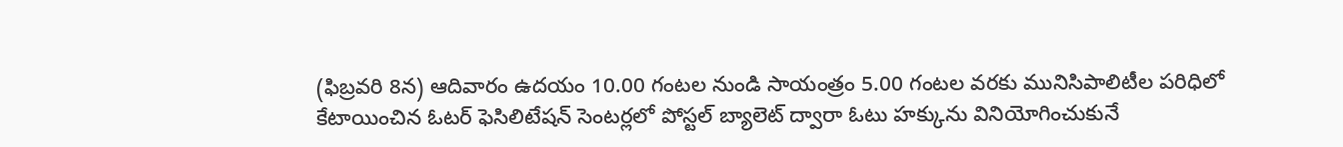(ఫిబ్రవరి 8న) ఆదివారం ఉదయం 10.00 గంటల నుండి సాయంత్రం 5.00 గంటల వరకు మునిసిపాలిటీల పరిధిలో కేటాయించిన ఓటర్ ఫెసిలిటేషన్ సెంటర్లలో పోస్టల్ బ్యాలెట్ ద్వారా ఓటు హక్కును వినియోగించుకునే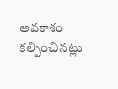అవకాశం కల్పించినట్లు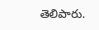తెలిపారు.